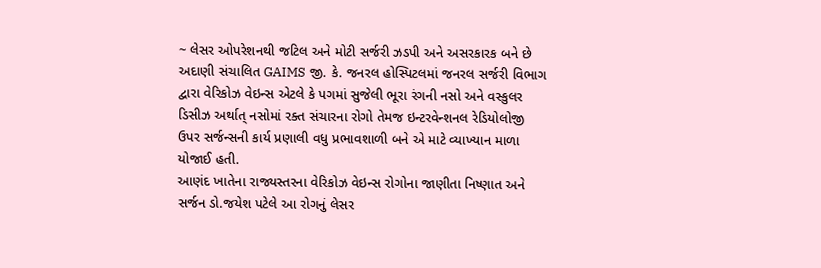~ લેસર ઓપરેશનથી જટિલ અને મોટી સર્જરી ઝડપી અને અસરકારક બને છે
અદાણી સંચાલિત GAIMS જી. કે. જનરલ હોસ્પિટલમાં જનરલ સર્જરી વિભાગ દ્વારા વેરિકોઝ વેઇન્સ એટલે કે પગમાં સુજેલી ભૂરા રંગની નસો અને વસ્કુલર ડિસીઝ અર્થાત્ નસોમાં રક્ત સંચારના રોગો તેમજ ઇન્ટરવેન્શનલ રેડિયોલોજી ઉપર સર્જન્સની કાર્ય પ્રણાલી વધુ પ્રભાવશાળી બને એ માટે વ્યાખ્યાન માળા યોજાઈ હતી.
આણંદ ખાતેના રાજ્યસ્તરના વેરિકોઝ વેઇન્સ રોગોના જાણીતા નિષ્ણાત અને સર્જન ડો.જયેશ પટેલે આ રોગનું લેસર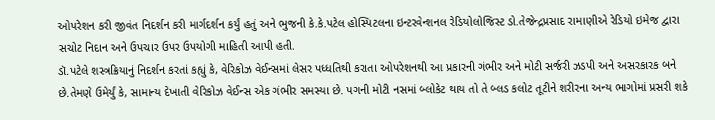ઓપરેશન કરી જીવંત નિદર્શન કરી માર્ગદર્શન કર્યું હતું અને ભુજની કે.કે.પટેલ હોસ્પિટલના ઇન્ટરવેન્શનલ રેડિયોલોજિસ્ટ ડો.તેજેન્દ્રપ્રસાદ રામાણીએ રેડિયો ઇમેજ દ્વારા સચોટ નિદાન અને ઉપચાર ઉપર ઉપયોગી માહિતી આપી હતી.
ડૉ.પટેલે શસ્ત્રક્રિયાનું નિદર્શન કરતાં કહ્યું કે, વેરિકોઝ વેઈન્સમાં લેસર પધ્ધતિથી કરાતા ઓપરેશનથી આ પ્રકારની ગંભીર અને મોટી સર્જરી ઝડપી અને અસરકારક બને છે.તેમણે ઉમેર્યું કે, સામાન્ય દેખાતી વેરિકોઝ વેઈન્સ એક ગંભીર સમસ્યા છે. પગની મોટી નસમાં બ્લોકેટ થાય તો તે બ્લડ કલોટ તૂટીને શરીરના અન્ય ભાગોમાં પ્રસરી શકે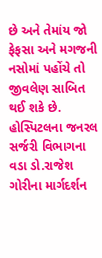છે અને તેમાંય જો ફેફસા અને મગજની નસોમાં પહોંચે તો જીવલેણ સાબિત થઈ શકે છે.
હોસ્પિટલના જનરલ સર્જરી વિભાગના વડા ડો.રાજેશ ગોરીના માર્ગદર્શન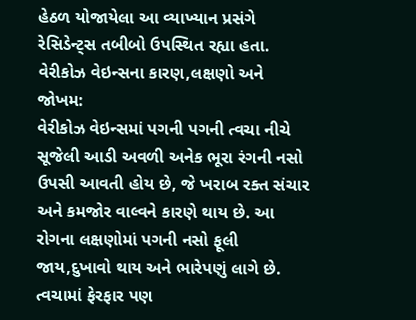હેઠળ યોજાયેલા આ વ્યાખ્યાન પ્રસંગે રેસિડેન્ટ્સ તબીબો ઉપસ્થિત રહ્યા હતા.
વેરીકોઝ વેઇન્સના કારણ,લક્ષણો અને જોખમ:
વેરીકોઝ વેઇન્સમાં પગની પગની ત્વચા નીચે સૂજેલી આડી અવળી અનેક ભૂરા રંગની નસો ઉપસી આવતી હોય છે, જે ખરાબ રક્ત સંચાર અને કમજોર વાલ્વને કારણે થાય છે. આ રોગના લક્ષણોમાં પગની નસો ફૂલી જાય,દુખાવો થાય અને ભારેપણું લાગે છે. ત્વચામાં ફેરફાર પણ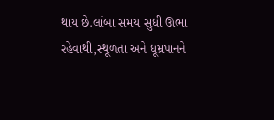થાય છે.લાંબા સમય સુધી ઊભા રહેવાથી,સ્થૂળતા અને ધૂમ્રપાનને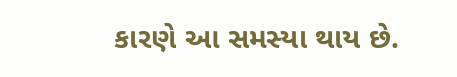કારણે આ સમસ્યા થાય છે.